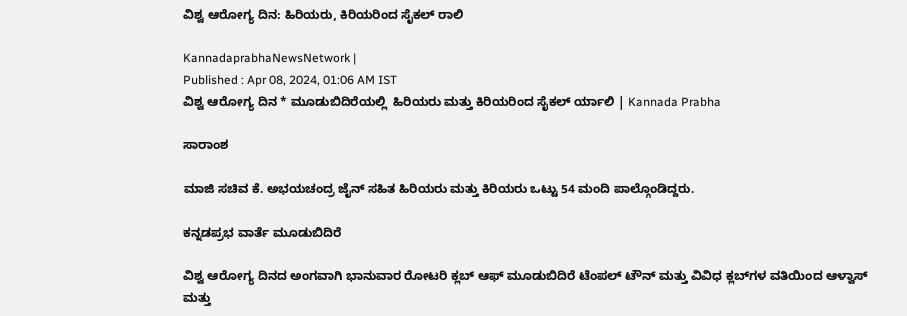ವಿಶ್ವ ಆರೋಗ್ಯ ದಿನ: ಹಿರಿಯರು, ಕಿರಿಯರಿಂದ ಸೈಕಲ್ ರಾಲಿ

KannadaprabhaNewsNetwork |
Published : Apr 08, 2024, 01:06 AM IST
ವಿಶ್ವ ಆರೋಗ್ಯ ದಿನ * ಮೂಡುಬಿದಿರೆಯಲ್ಲಿ  ಹಿರಿಯರು ಮತ್ತು ಕಿರಿಯರಿಂದ ಸೈಕಲ್ ರ್ಯಾಲಿ | Kannada Prabha

ಸಾರಾಂಶ

ಮಾಜಿ ಸಚಿವ ಕೆ. ಅಭಯಚಂದ್ರ ಜೈನ್‌ ಸಹಿತ ಹಿರಿಯರು ಮತ್ತು ಕಿರಿಯರು ಒಟ್ಟು 54 ಮಂದಿ ಪಾಲ್ಗೊಂಡಿದ್ದರು.

ಕನ್ನಡಪ್ರಭ ವಾರ್ತೆ ಮೂಡುಬಿದಿರೆ

ವಿಶ್ವ ಆರೋಗ್ಯ ದಿನದ ಅಂಗವಾಗಿ ಭಾನುವಾರ ರೋಟರಿ ಕ್ಲಬ್ ಆಫ್ ಮೂಡುಬಿದಿರೆ ಟೆಂಪಲ್ ಟೌನ್ ಮತ್ತು ವಿವಿಧ ಕ್ಲಬ್‌ಗಳ ವತಿಯಿಂದ ಆಳ್ವಾಸ್ ಮತ್ತು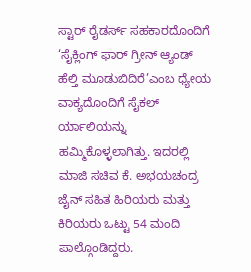ಸ್ಟಾರ್ ರೈಡರ್ಸ್ ಸಹಕಾರದೊಂದಿಗೆ ‘ಸೈಕ್ಲಿಂಗ್ ಫಾರ್ ಗ್ರೀನ್ ಆ್ಯಂಡ್‌ ಹೆಲ್ತಿ ಮೂಡುಬಿದಿರೆ’ಎಂಬ ಧ್ಯೇಯ ವಾಕ್ಯದೊಂದಿಗೆ ಸೈಕಲ್ ರ್ಯಾಲಿಯನ್ನು ಹಮ್ಮಿಕೊಳ್ಳಲಾಗಿತ್ತು. ಇದರಲ್ಲಿ ಮಾಜಿ ಸಚಿವ ಕೆ. ಅಭಯಚಂದ್ರ ಜೈನ್‌ ಸಹಿತ ಹಿರಿಯರು ಮತ್ತು ಕಿರಿಯರು ಒಟ್ಟು 54 ಮಂದಿ ಪಾಲ್ಗೊಂಡಿದ್ದರು.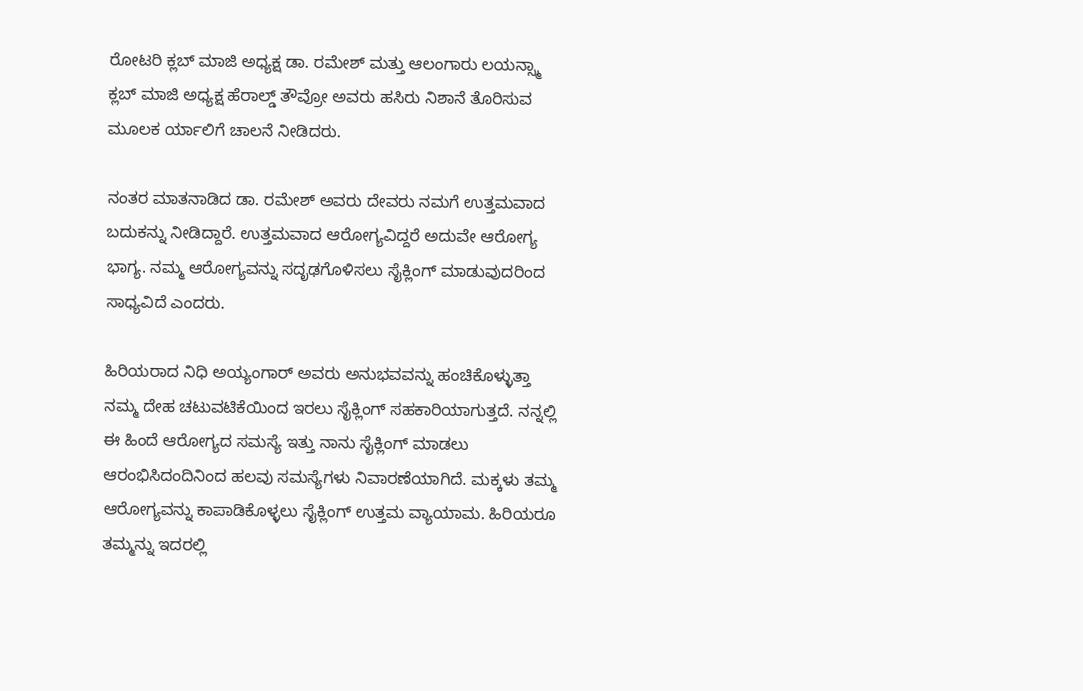ರೋಟರಿ ಕ್ಲಬ್ ಮಾಜಿ ಅಧ್ಯಕ್ಷ ಡಾ. ರಮೇಶ್ ಮತ್ತು ಆಲಂಗಾರು ಲಯನ್ಸ್ಮಾ ಕ್ಲಬ್‌ ಮಾಜಿ ಅಧ್ಯಕ್ಷ ಹೆರಾಲ್ಡ್ ತೌವ್ರೋ ಅವರು ಹಸಿರು ನಿಶಾನೆ‌ ತೊರಿಸುವ ಮೂಲಕ ರ್ಯಾಲಿಗೆ ಚಾಲನೆ ನೀಡಿದರು.

ನಂತರ ಮಾತನಾಡಿದ ಡಾ. ರಮೇಶ್ ಅವರು ದೇವರು ನಮಗೆ ಉತ್ತಮವಾದ ಬದುಕನ್ನು ನೀಡಿದ್ದಾರೆ. ಉತ್ತಮವಾದ ಆರೋಗ್ಯವಿದ್ದರೆ ಅದುವೇ ಆರೋಗ್ಯ ಭಾಗ್ಯ. ನಮ್ಮ ಆರೋಗ್ಯವನ್ನು ಸದೃಢಗೊಳಿಸಲು ಸೈಕ್ಲಿಂಗ್ ಮಾಡುವುದರಿಂದ ಸಾಧ್ಯವಿದೆ ಎಂದರು.

ಹಿರಿಯರಾದ ನಿಧಿ ಅಯ್ಯಂಗಾರ್ ಅವರು ಅನುಭವವನ್ನು ಹಂಚಿಕೊಳ್ಳುತ್ತಾ ನಮ್ಮ ದೇಹ ಚಟುವಟಿಕೆಯಿಂದ ಇರಲು ಸೈಕ್ಲಿಂಗ್ ಸಹಕಾರಿಯಾಗುತ್ತದೆ. ನನ್ನಲ್ಲಿ ಈ ಹಿಂದೆ ಆರೋಗ್ಯದ ಸಮಸ್ಯೆ ಇತ್ತು ನಾನು ಸೈಕ್ಲಿಂಗ್ ಮಾಡಲು ಆರಂಭಿಸಿದಂದಿನಿಂದ ಹಲವು ಸಮಸ್ಯೆಗಳು ನಿವಾರಣೆಯಾಗಿದೆ. ಮಕ್ಕಳು ತಮ್ಮ ಆರೋಗ್ಯವನ್ನು ಕಾಪಾಡಿಕೊಳ್ಳಲು ಸೈಕ್ಲಿಂಗ್ ಉತ್ತಮ ವ್ಯಾಯಾಮ. ಹಿರಿಯರೂ ತಮ್ಮನ್ನು ಇದರಲ್ಲಿ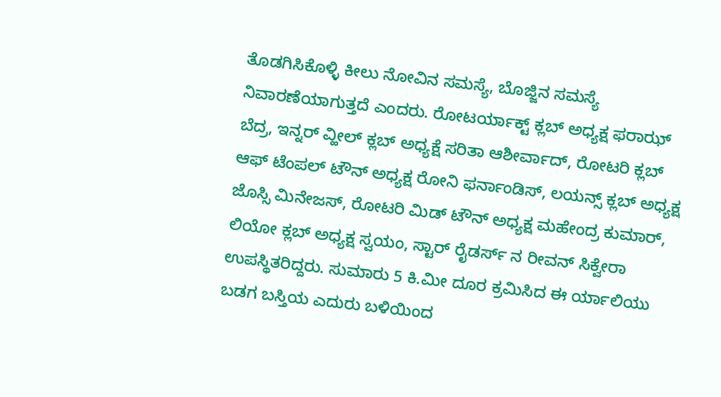ತೊಡಗಿಸಿಕೊಳ್ಳಿ ಕೀಲು ನೋವಿನ ಸಮಸ್ಯೆ, ಬೊಜ್ಜಿನ ಸಮಸ್ಯೆ ನಿವಾರಣೆಯಾಗುತ್ತದೆ ಎಂದರು. ರೋಟರ್ಯಾಕ್ಟ್ ಕ್ಲಬ್ ಅಧ್ಯಕ್ಷ ಫರಾಝ್ ಬೆದ್ರ, ಇನ್ನರ್ ವ್ಹೀಲ್ ಕ್ಲಬ್ ಅಧ್ಯಕ್ಷೆ ಸರಿತಾ ಆಶೀರ್ವಾದ್, ರೋಟರಿ ಕ್ಲಬ್ ಆಫ್ ಟೆಂಪಲ್ ಟೌನ್ ಅಧ್ಯಕ್ಷ ರೋನಿ ಫರ್ನಾಂಡಿಸ್, ಲಯನ್ಸ್ ಕ್ಲಬ್ ಅಧ್ಯಕ್ಷ ಜೊಸ್ಸಿ ಮಿನೇಜಸ್, ರೋಟರಿ ಮಿಡ್ ಟೌನ್ ಅಧ್ಯಕ್ಷ ಮಹೇಂದ್ರ ಕುಮಾರ್, ಲಿಯೋ ಕ್ಲಬ್ ಅಧ್ಯಕ್ಷ ಸ್ವಯಂ, ಸ್ಟಾರ್ ರೈಡರ್ಸ್ ನ ರೀವನ್ ಸಿಕ್ವೇರಾ ಉಪಸ್ಥಿತರಿದ್ದರು. ಸುಮಾರು 5 ಕಿ.ಮೀ ದೂರ ಕ್ರಮಿಸಿದ ಈ ರ್ಯಾಲಿಯು ಬಡಗ ಬಸ್ತಿಯ ಎದುರು ಬಳಿಯಿಂದ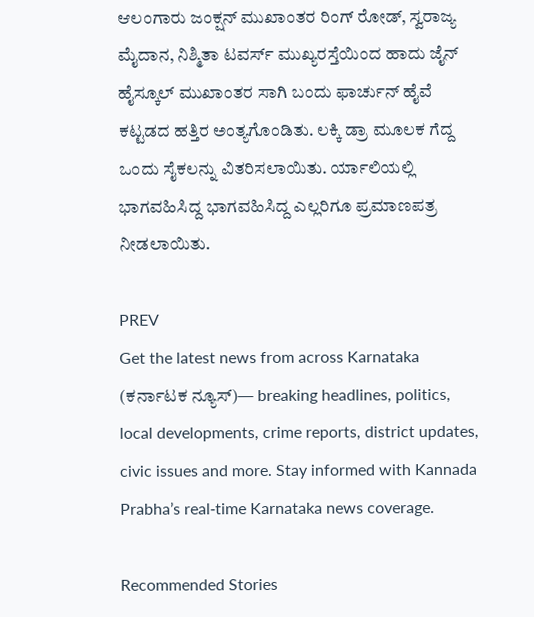ಆಲಂಗಾರು ಜಂಕ್ಷನ್ ಮುಖಾಂತರ ರಿಂಗ್ ರೋಡ್, ಸ್ವರಾಜ್ಯ ಮೈದಾನ, ನಿಶ್ಮಿತಾ ಟವರ್ಸ್ ಮುಖ್ಯರಸ್ತೆಯಿಂದ ಹಾದು ಜೈನ್ ಹೈಸ್ಕೂಲ್ ಮುಖಾಂತರ ಸಾಗಿ ಬಂದು ಫಾರ್ಚುನ್ ಹೈವೆ ಕಟ್ಟಡದ ಹತ್ತಿರ ಅಂತ್ಯಗೊಂಡಿತು. ಲಕ್ಕಿ ಡ್ರಾ ಮೂಲಕ ಗೆದ್ದ ಒಂದು ಸೈಕಲನ್ನು ವಿತರಿಸಲಾಯಿತು. ರ್ಯಾಲಿಯಲ್ಲಿ ಭಾಗವಹಿಸಿದ್ದ ಭಾಗವಹಿಸಿದ್ದ ಎಲ್ಲರಿಗೂ ಪ್ರಮಾಣಪತ್ರ ನೀಡಲಾಯಿತು.

PREV
Get the latest news from across Karnataka (ಕರ್ನಾಟಕ ನ್ಯೂಸ್)— breaking headlines, politics, local developments, crime reports, district updates, civic issues and more. Stay informed with Kannada Prabha’s real‑time Karnataka news coverage.

Recommended Stories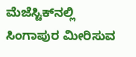ಮೆಜೆಸ್ಟಿಕ್‌ನಲ್ಲಿ ಸಿಂಗಾಪುರ ಮೀರಿಸುವ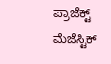ಪ್ರಾಜೆಕ್ಟ್‌ ಮೆಜೆಸ್ಟಿಕ್‌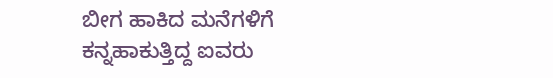ಬೀಗ ಹಾಕಿದ ಮನೆಗಳಿಗೆ ಕನ್ನಹಾಕುತ್ತಿದ್ದ ಐವರು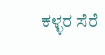ಕಳ್ಳರ ಸೆರೆ